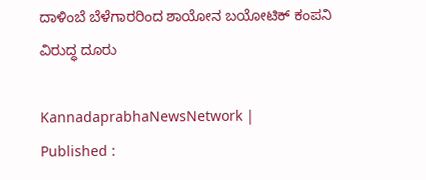ದಾಳಿಂಬೆ ಬೆಳೆಗಾರರಿಂದ ಶಾಯೋನ ಬಯೋಟಿಕ್ ಕಂಪನಿ ವಿರುದ್ಧ ದೂರು

KannadaprabhaNewsNetwork |
Published :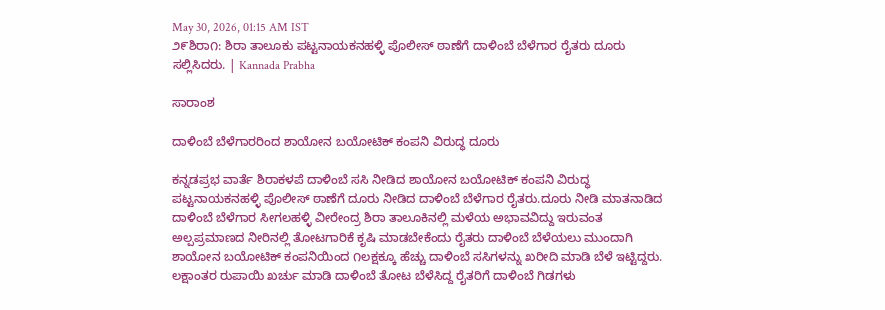May 30, 2026, 01:15 AM IST
೨೯ಶಿರಾ೧: ಶಿರಾ ತಾಲೂಕು ಪಟ್ಟನಾಯಕನಹಳ್ಳಿ ಪೊಲೀಸ್ ಠಾಣೆಗೆ ದಾಳಿಂಬೆ ಬೆಳೆಗಾರ ರೈತರು ದೂರು ಸಲ್ಲಿಸಿದರು. | Kannada Prabha

ಸಾರಾಂಶ

ದಾಳಿಂಬೆ ಬೆಳೆಗಾರರಿಂದ ಶಾಯೋನ ಬಯೋಟಿಕ್ ಕಂಪನಿ ವಿರುದ್ಧ ದೂರು

ಕನ್ನಡಪ್ರಭ ವಾರ್ತೆ ಶಿರಾಕಳಪೆ ದಾಳಿಂಬೆ ಸಸಿ ನೀಡಿದ ಶಾಯೋನ ಬಯೋಟಿಕ್ ಕಂಪನಿ ವಿರುದ್ಧ ಪಟ್ಟನಾಯಕನಹಳ್ಳಿ ಪೊಲೀಸ್ ಠಾಣೆಗೆ ದೂರು ನೀಡಿದ ದಾಳಿಂಬೆ ಬೆಳೆಗಾರ ರೈತರು.ದೂರು ನೀಡಿ ಮಾತನಾಡಿದ ದಾಳಿಂಬೆ ಬೆಳೆಗಾರ ಸೀಗಲಹಳ್ಳಿ ವೀರೇಂದ್ರ ಶಿರಾ ತಾಲೂಕಿನಲ್ಲಿ ಮಳೆಯ ಅಭಾವವಿದ್ದು ಇರುವಂತ ಅಲ್ಪಪ್ರಮಾಣದ ನೀರಿನಲ್ಲಿ ತೋಟಗಾರಿಕೆ ಕೃಷಿ ಮಾಡಬೇಕೆಂದು ರೈತರು ದಾಳಿಂಬೆ ಬೆಳೆಯಲು ಮುಂದಾಗಿ ಶಾಯೋನ ಬಯೋಟಿಕ್ ಕಂಪನಿಯಿಂದ ೧ಲಕ್ಷಕ್ಕೂ ಹೆಚ್ಚು ದಾಳಿಂಬೆ ಸಸಿಗಳನ್ನು ಖರೀದಿ ಮಾಡಿ ಬೆಳೆ ಇಟ್ಟಿದ್ದರು. ಲಕ್ಷಾಂತರ ರುಪಾಯಿ ಖರ್ಚು ಮಾಡಿ ದಾಳಿಂಬೆ ತೋಟ ಬೆಳೆಸಿದ್ದ ರೈತರಿಗೆ ದಾಳಿಂಬೆ ಗಿಡಗಳು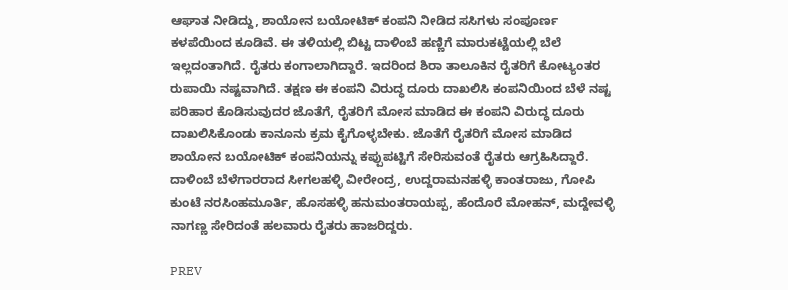ಆಘಾತ ನೀಡಿದ್ದು, ಶಾಯೋನ ಬಯೋಟಿಕ್ ಕಂಪನಿ ನೀಡಿದ ಸಸಿಗಳು ಸಂಪೂರ್ಣ ಕಳಪೆಯಿಂದ ಕೂಡಿವೆ. ಈ ತಳಿಯಲ್ಲಿ ಬಿಟ್ಟ ದಾಳಿಂಬೆ ಹಣ್ಣಿಗೆ ಮಾರುಕಟ್ಟೆಯಲ್ಲಿ ಬೆಲೆ ಇಲ್ಲದಂತಾಗಿದೆ. ರೈತರು ಕಂಗಾಲಾಗಿದ್ದಾರೆ. ಇದರಿಂದ ಶಿರಾ ತಾಲೂಕಿನ ರೈತರಿಗೆ ಕೋಟ್ಯಂತರ ರುಪಾಯಿ ನಷ್ಟವಾಗಿದೆ. ತಕ್ಷಣ ಈ ಕಂಪನಿ ವಿರುದ್ಧ ದೂರು ದಾಖಲಿಸಿ ಕಂಪನಿಯಿಂದ ಬೆಳೆ ನಷ್ಟ ಪರಿಹಾರ ಕೊಡಿಸುವುದರ ಜೊತೆಗೆ, ರೈತರಿಗೆ ಮೋಸ ಮಾಡಿದ ಈ ಕಂಪನಿ ವಿರುದ್ಧ ದೂರು ದಾಖಲಿಸಿಕೊಂಡು ಕಾನೂನು ಕ್ರಮ ಕೈಗೊಳ್ಳಬೇಕು. ಜೊತೆಗೆ ರೈತರಿಗೆ ಮೋಸ ಮಾಡಿದ ಶಾಯೋನ ಬಯೋಟಿಕ್ ಕಂಪನಿಯನ್ನು ಕಪ್ಪುಪಟ್ಟಿಗೆ ಸೇರಿಸುವಂತೆ ರೈತರು ಆಗ್ರಹಿಸಿದ್ದಾರೆ. ದಾಳಿಂಬೆ ಬೆಳೆಗಾರರಾದ ಸೀಗಲಹಳ್ಳಿ ವೀರೇಂದ್ರ, ಉದ್ದರಾಮನಹಳ್ಳಿ ಕಾಂತರಾಜು, ಗೋಪಿ ಕುಂಟೆ ನರಸಿಂಹಮೂರ್ತಿ, ಹೊಸಹಳ್ಳಿ ಹನುಮಂತರಾಯಪ್ಪ, ಹೆಂದೊರೆ ಮೋಹನ್, ಮದ್ದೇವಳ್ಳಿ ನಾಗಣ್ಣ ಸೇರಿದಂತೆ ಹಲವಾರು ರೈತರು ಹಾಜರಿದ್ದರು.

PREV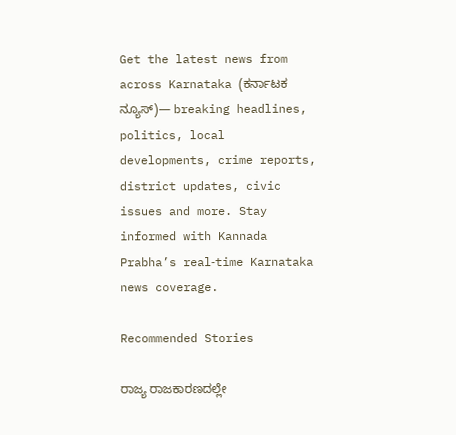Get the latest news from across Karnataka (ಕರ್ನಾಟಕ ನ್ಯೂಸ್)— breaking headlines, politics, local developments, crime reports, district updates, civic issues and more. Stay informed with Kannada Prabha’s real‑time Karnataka news coverage.

Recommended Stories

ರಾಜ್ಯ ರಾಜಕಾರಣದಲ್ಲೇ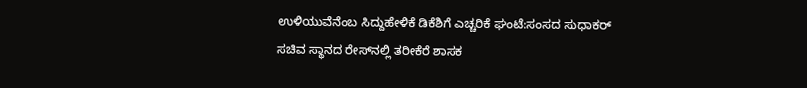ಉಳಿಯುವೆನೆಂಬ ಸಿದ್ದುಹೇಳಿಕೆ ಡಿಕೆಶಿಗೆ ಎಚ್ಚರಿಕೆ ಘಂಟೆ:ಸಂಸದ ಸುಧಾಕರ್‌
ಸಚಿವ ಸ್ಥಾನದ ರೇಸ್‌ನಲ್ಲಿ ತರೀಕೆರೆ ಶಾಸಕ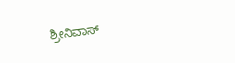ಶ್ರೀನಿವಾಸ್‌